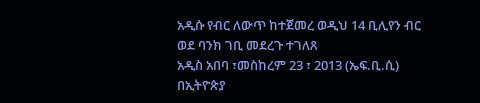አዲሱ የብር ለውጥ ከተጀመረ ወዲህ 14 ቢሊየን ብር ወደ ባንክ ገቢ መደረጉ ተገለጸ
አዲስ አበባ ፣መስከረም 23 ፣ 2013 (ኤፍ.ቢ.ሲ) በኢትዮጵያ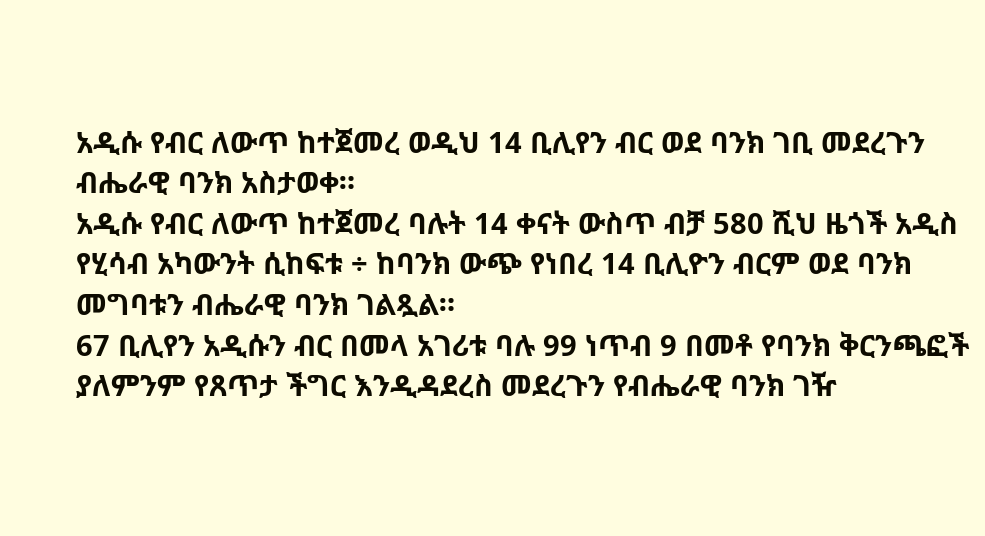አዲሱ የብር ለውጥ ከተጀመረ ወዲህ 14 ቢሊየን ብር ወደ ባንክ ገቢ መደረጉን ብሔራዊ ባንክ አስታወቀ።
አዲሱ የብር ለውጥ ከተጀመረ ባሉት 14 ቀናት ውስጥ ብቻ 580 ሺህ ዜጎች አዲስ የሂሳብ አካውንት ሲከፍቱ ÷ ከባንክ ውጭ የነበረ 14 ቢሊዮን ብርም ወደ ባንክ መግባቱን ብሔራዊ ባንክ ገልጿል።
67 ቢሊየን አዲሱን ብር በመላ አገሪቱ ባሉ 99 ነጥብ 9 በመቶ የባንክ ቅርንጫፎች ያለምንም የጸጥታ ችግር እንዲዳደረስ መደረጉን የብሔራዊ ባንክ ገዥ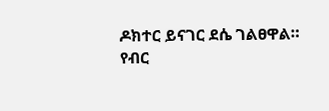ዶክተር ይናገር ደሴ ገልፀዋል።
የብር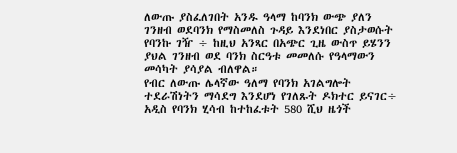ለውጡ ያስፈለገበት አንዱ ዓላማ ከባንክ ውጭ ያለን ገንዘብ ወደባንክ የማስመለስ ጉዳይ እንደነበር ያስታወሱት የባንኩ ገዥ ÷ ከዚህ አንጻር በአጭር ጊዜ ውስጥ ይሄንን ያህል ገንዘብ ወደ ባንክ ስርዓቱ መመለሱ የዓላማውን መሳካት ያሳያል ብለዋል።
የብር ለውጡ ሌላኛው ዓለማ የባንክ አገልግሎት ተደራሽነትን ማሳደግ እንደሆነ የገለጹት ዶክተር ይናገር÷ አዲስ የባንክ ሂሳብ ከተከፈቱት 580 ሺህ ዜጎች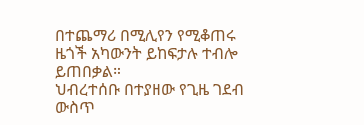በተጨማሪ በሚሊየን የሚቆጠሩ ዜጎች አካውንት ይከፍታሉ ተብሎ ይጠበቃል።
ህብረተሰቡ በተያዘው የጊዜ ገደብ ውስጥ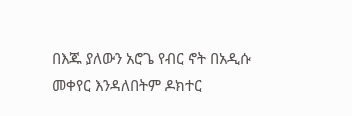በእጁ ያለውን አሮጌ የብር ኖት በአዲሱ መቀየር እንዳለበትም ዶክተር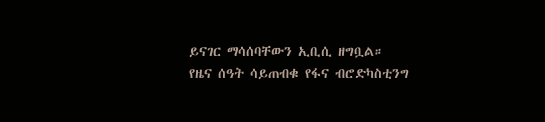ይናገር ማሳሰባቸውን ኢቢሲ ዘግቧል።
የዜና ሰዓት ሳይጠብቁ የፋና ብሮድካስቲንግ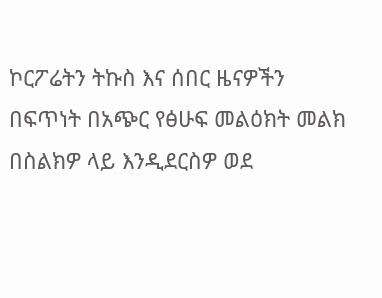ኮርፖሬትን ትኩስ እና ሰበር ዜናዎችን በፍጥነት በአጭር የፅሁፍ መልዕክት መልክ በስልክዎ ላይ እንዲደርስዎ ወደ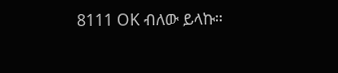8111 OK ብለው ይላኩ።